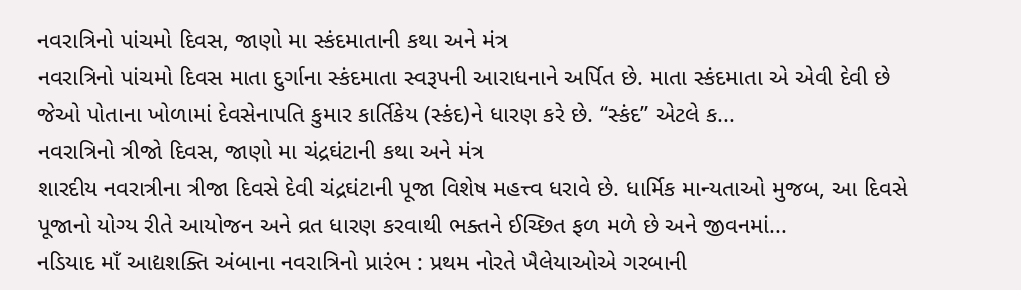નવરાત્રિનો પાંચમો દિવસ, જાણો મા સ્કંદમાતાની કથા અને મંત્ર
નવરાત્રિનો પાંચમો દિવસ માતા દુર્ગાના સ્કંદમાતા સ્વરૂપની આરાધનાને અર્પિત છે. માતા સ્કંદમાતા એ એવી દેવી છે જેઓ પોતાના ખોળામાં દેવસેનાપતિ કુમાર કાર્તિકેય (સ્કંદ)ને ધારણ કરે છે. “સ્કંદ” એટલે ક...
નવરાત્રિનો ત્રીજો દિવસ, જાણો મા ચંદ્રઘંટાની કથા અને મંત્ર
શારદીય નવરાત્રીના ત્રીજા દિવસે દેવી ચંદ્રઘંટાની પૂજા વિશેષ મહત્ત્વ ધરાવે છે. ધાર્મિક માન્યતાઓ મુજબ, આ દિવસે પૂજાનો યોગ્ય રીતે આયોજન અને વ્રત ધારણ કરવાથી ભક્તને ઈચ્છિત ફળ મળે છે અને જીવનમાં...
નડિયાદ માઁ આદ્યશક્તિ અંબાના નવરાત્રિનો પ્રારંભ : પ્રથમ નોરતે ખૈલેયાઓએ ગરબાની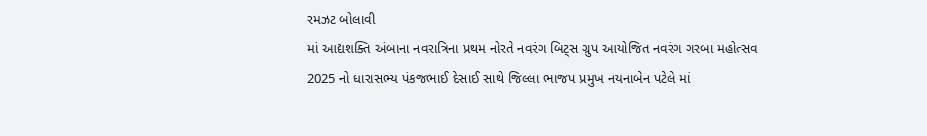રમઝટ બોલાવી
માં આદ્યશક્તિ અંબાના નવરાત્રિના પ્રથમ નોરતે નવરંગ બિટ્સ ગ્રુપ આયોજિત નવરંગ ગરબા મહોત્સવ 2025 નો ધારાસભ્ય પંકજભાઈ દેસાઈ સાથે જિલ્લા ભાજપ પ્રમુખ નયનાબેન પટેલે માં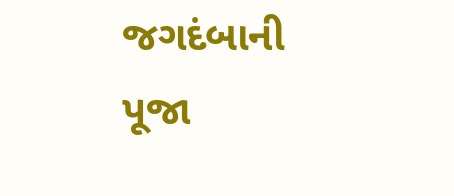જગદંબાની પૂજા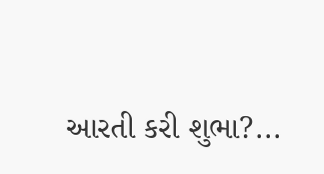આરતી કરી શુભા?...